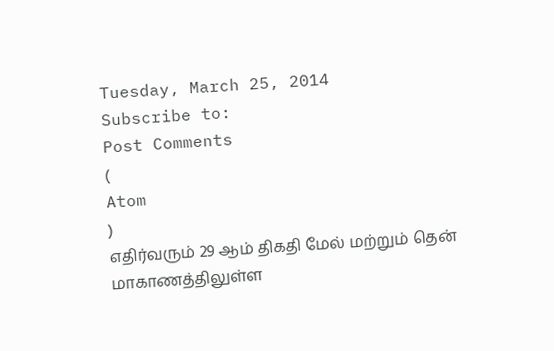Tuesday, March 25, 2014
Subscribe to:
Post Comments
(
Atom
)
எதிர்வரும் 29 ஆம் திகதி மேல் மற்றும் தென் மாகாணத்திலுள்ள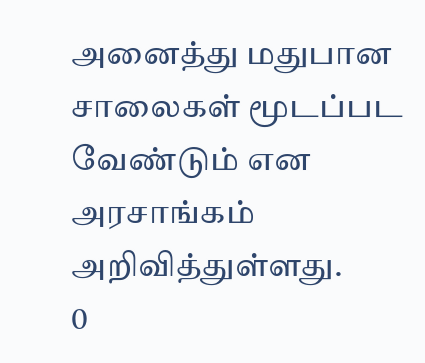அனைத்து மதுபான சாலைகள் மூடப்பட வேண்டும் என அரசாங்கம் அறிவித்துள்ளது.
0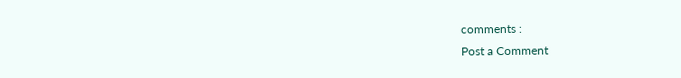comments :
Post a Comment